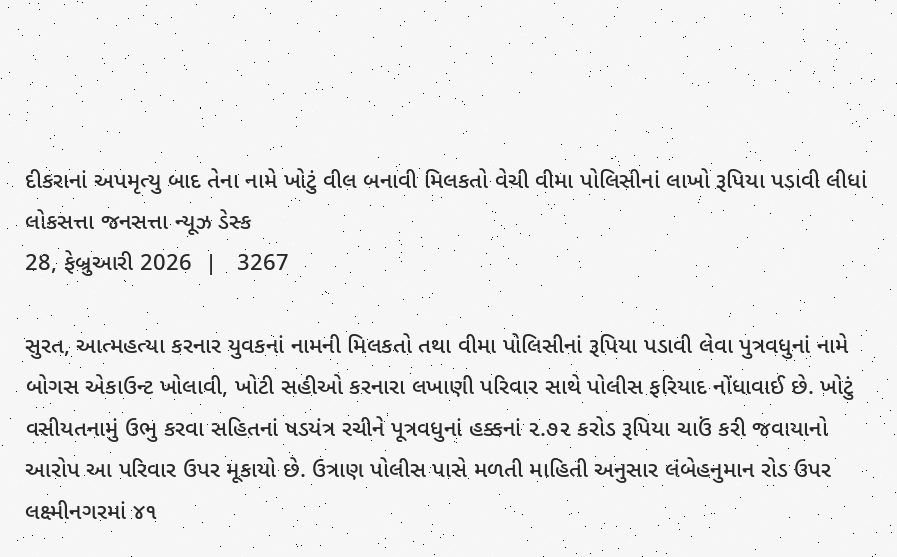દીકરાનાં અપમૃત્યુ બાદ તેના નામે ખોટું વીલ બનાવી મિલકતો વેચી વીમા પોલિસીનાં લાખો રૂપિયા પડાવી લીધાં
લોકસત્તા જનસત્તા ન્યૂઝ ડેસ્ક
28, ફેબ્રુઆરી 2026  |   3267

સુરત, આત્મહત્યા કરનાર યુવકનાં નામની મિલકતો તથા વીમા પોલિસીનાં રૂપિયા પડાવી લેવા પુત્રવધુનાં નામે બોગસ એકાઉન્ટ ખોલાવી, ખોટી સહીઓ કરનારા લખાણી પરિવાર સાથે પોલીસ ફરિયાદ નોંધાવાઈ છે. ખોટું વસીયતનામું ઉભુ કરવા સહિતનાં ષડયંત્ર રચીને પૂત્રવધુનાં હક્કનાં ૨.૭૨ કરોડ રૂપિયા ચાઉં કરી જવાયાનો આરોપ આ પરિવાર ઉપર મૂકાયો છે. ઉત્રાણ પોલીસ પાસે મળતી માહિતી અનુસાર લંબેહનુમાન રોડ ઉપર લક્ષ્મીનગરમાં ૪૧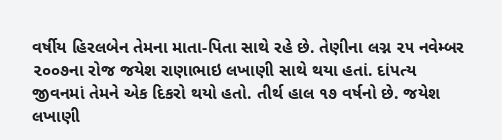વર્ષીય હિરલબેન તેમના માતા-પિતા સાથે રહે છે. તેણીના લગ્ન ૨૫ નવેમ્બર ૨૦૦૭ના રોજ જયેશ રાણાભાઇ લખાણી સાથે થયા હતાં. દાંપત્ય જીવનમાં તેમને એક દિકરો થયો હતો. તીર્થ હાલ ૧૭ વર્ષનો છે. જયેશ લખાણી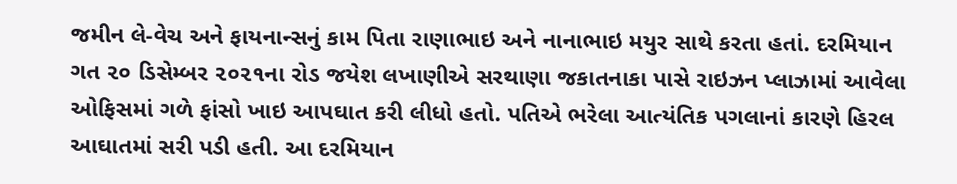જમીન લે-વેચ અને ફાયનાન્સનું કામ પિતા રાણાભાઇ અને નાનાભાઇ મયુર સાથે કરતા હતાં. દરમિયાન ગત ૨૦ ડિસેમ્બર ૨૦૨૧ના રોડ જયેશ લખાણીએ સરથાણા જકાતનાકા પાસે રાઇઝન પ્લાઝામાં આવેલા ઓફિસમાં ગળે ફાંસો ખાઇ આપઘાત કરી લીધો હતો. પતિએ ભરેલા આત્યંતિક પગલાનાં કારણે હિરલ આઘાતમાં સરી પડી હતી. આ દરમિયાન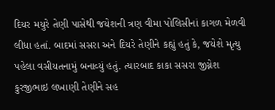દિયર મયુરે તેણી પાસેથી જયેશની ત્રણ વીમા પોલિસીનાં કાગળ મેળવી લીધા હતાં. બાદમાં સસરા અને દિયરે તેણીને કહ્યું હતું કે, જયેશે મૃત્યુ પહેલા વસીયતનામું બનાવ્યું હતું. ત્યારબાદ કાકા સસરા જીગ્નેશ કુરજીભાઇ લખાણી તેણીને સહ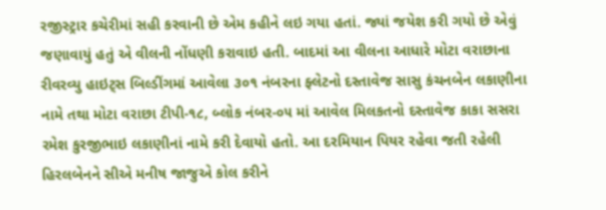રજીસ્ટ્રાર કચેરીમાં સહી કરવાની છે એમ કહીને લઇ ગયા હતાં. જ્યાં જયેશ કરી ગયો છે એવું જણાવાયું હતું એ વીલની નોંધણી કરાવાઇ હતી. બાદમાં આ વીલના આધારે મોટા વરાછાના રીવરવ્યુ હાઇટ્સ બિલ્ડીંગમાં આવેલા ૩૦૧ નંબરના ફ્લેટનો દસ્તાવેજ સાસુ કંચનબેન લકાણીના નામે તથા મોટા વરાછા ટીપી-૧૮, બ્લોક નંબર-૦૫ માં આવેલ મિલકતનો દસ્તાવેજ કાકા સસરા રમેશ કુરજીભાઇ લકાણીનાં નામે કરી દેવાયો હતો. આ દરમિયાન પિયર રહેવા જતી રહેલી હિરલબેનને સીએ મનીષ જાજુએ કોલ કરીને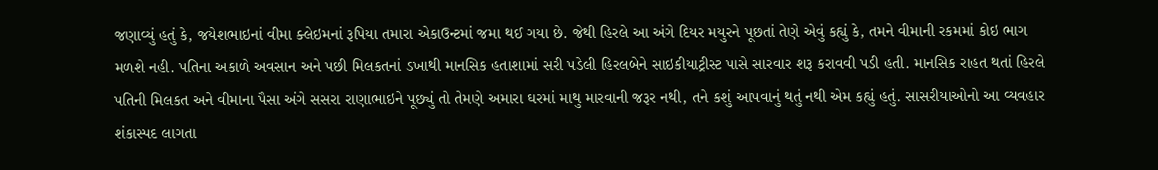જણાવ્યું હતું કે, જયેશભાઇનાં વીમા ક્લેઇમનાં રૂપિયા તમારા એકાઉન્ટમાં જમા થઈ ગયા છે. જેથી હિરલે આ અંગે દિયર મયુરને પૂછતાં તેણે એવું કહ્યું કે, તમને વીમાની રકમમાં કોઇ ભાગ મળશે નહી. પતિના અકાળે અવસાન અને પછી મિલકતનાં ડખાથી માનસિક હતાશામાં સરી પડેલી હિરલબેને સાઇકીયાટ્રીસ્ટ પાસે સારવાર શરૂ કરાવવી પડી હતી. માનસિક રાહત થતાં હિરલે પતિની મિલકત અને વીમાના પૈસા અંગે સસરા રાણાભાઇને પૂછ્યું તો તેમણે અમારા ઘરમાં માથુ મારવાની જરૂર નથી, તને કશું આપવાનું થતું નથી એમ કહ્યું હતું. સાસરીયાઓનો આ વ્યવહાર શંકાસ્પદ લાગતા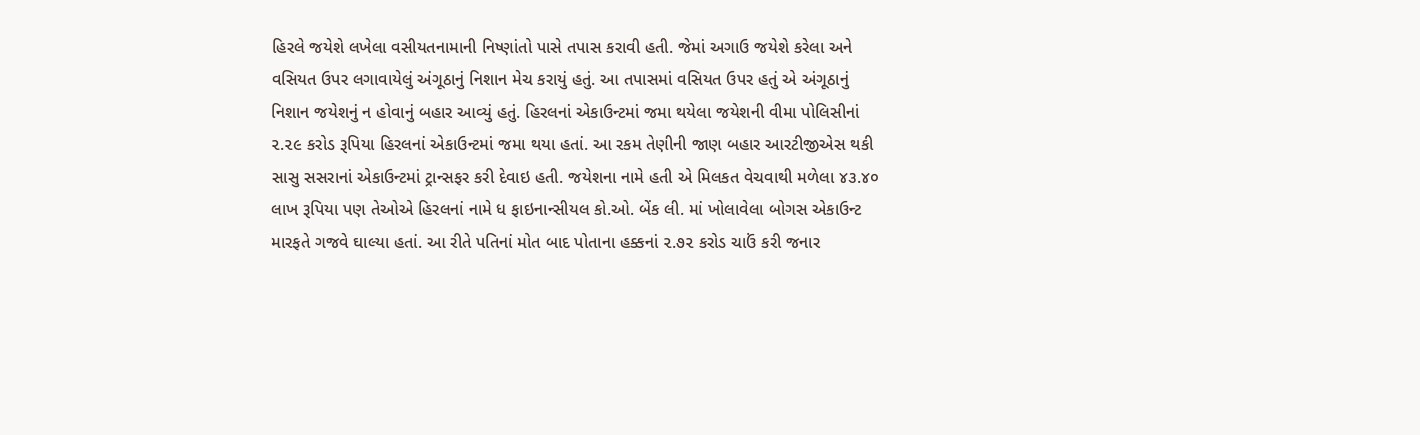હિરલે જયેશે લખેલા વસીયતનામાની નિષ્ણાંતો પાસે તપાસ કરાવી હતી. જેમાં અગાઉ જયેશે કરેલા અને વસિયત ઉપર લગાવાયેલું અંગૂઠાનું નિશાન મેચ કરાયું હતું. આ તપાસમાં વસિયત ઉપર હતું એ અંગૂઠાનું નિશાન જયેશનું ન હોવાનું બહાર આવ્યું હતું. હિરલનાં એકાઉન્ટમાં જમા થયેલા જયેશની વીમા પોલિસીનાં ૨.૨૯ કરોડ રૂપિયા હિરલનાં એકાઉન્ટમાં જમા થયા હતાં. આ રકમ તેણીની જાણ બહાર આરટીજીએસ થકી સાસુ સસરાનાં એકાઉન્ટમાં ટ્રાન્સફર કરી દેવાઇ હતી. જયેશના નામે હતી એ મિલકત વેચવાથી મળેલા ૪૩.૪૦ લાખ રૂપિયા પણ તેઓએ હિરલનાં નામે ધ ફાઇનાન્સીયલ કો.ઓ. બેંક લી. માં ખોલાવેલા બોગસ એકાઉન્ટ મારફતે ગજવે ઘાલ્યા હતાં. આ રીતે પતિનાં મોત બાદ પોતાના હક્કનાં ૨.૭૨ કરોડ ચાઉં કરી જનાર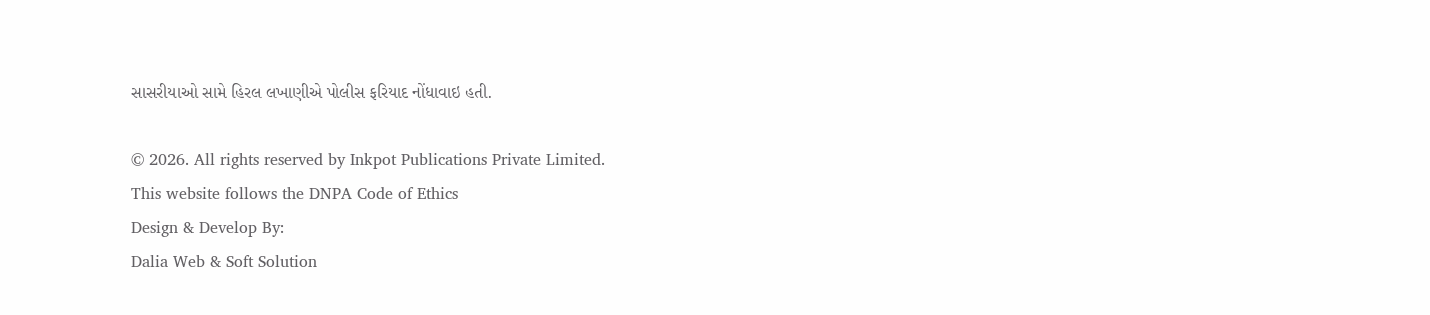સાસરીયાઓ સામે હિરલ લખાણીએ પોલીસ ફરિયાદ નોંધાવાઇ હતી.

© 2026. All rights reserved by Inkpot Publications Private Limited.
This website follows the DNPA Code of Ethics
Design & Develop By:
Dalia Web & Soft Solution